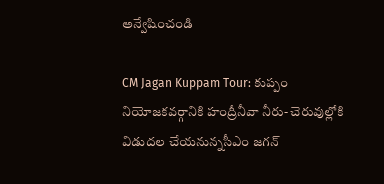అన్వేషించండి

CM Jagan Kuppam Tour: కుప్పం నియోజకవర్గానికి హంద్రీనీవా నీరు- చెరువుల్లోకి విడుదల చేయనున్నసీఎం జగన్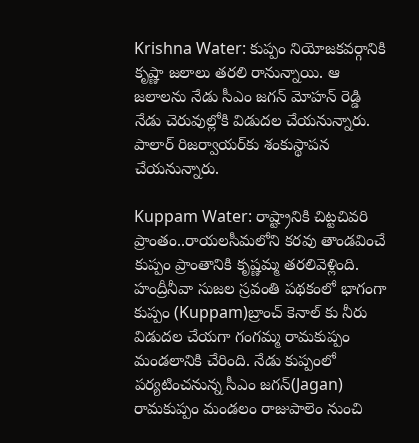Krishna Water: కుప్పం నియోజకవర్గానికి కృష్ణా జలాలు తరలి రానున్నాయి. ఆ జలాలను నేడు సీఎం జగన్ మోహన్ రెడ్డి నేడు చెరువుల్లోకి విడుదల చేయనున్నారు. పాలార్ రిజర్వాయర్‌కు శంకుస్థాపన చేయనున్నారు.

Kuppam Water: రాష్ట్రానికి చిట్టచివరి ప్రాంతం..రాయలసీమలోని కరవు తాండవించే కుప్పం ప్రాంతానికి కృష్ణమ్మ తరలివెళ్లింది. హంద్రీనీవా సుజల స్రవంతి పథకంలో భాగంగా కుప్పం (Kuppam)బ్రాంచ్ కెనాల్ కు నీరు విడుదల చేయగా గంగమ్మ రామకుప్పం మండలానికి చేరింది. నేడు కుప్పంలో పర్యటించనున్న సీఎం జగన్(Jagan) రామకుప్పం మండలం రాజుపాలెం నుంచి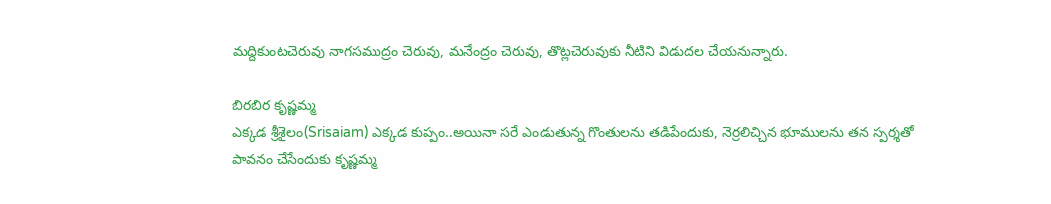మద్దికుంటచెరువు నాగసముద్రం చెరువు, మనేంద్రం చెరువు, తొట్లచెరువుకు నీటిని విడుదల చేయనున్నారు.

బిరబిర కృష్ణమ్మ
ఎక్కడ శ్రీశైలం(Srisaiam) ఎక్కడ కుప్పం..అయినా సరే ఎండుతున్న గొంతులను తడిపేందుకు, నెర్రలిచ్చిన భూములను తన స్పర్శతో పావనం చేసేందుకు కృష్ణమ్మ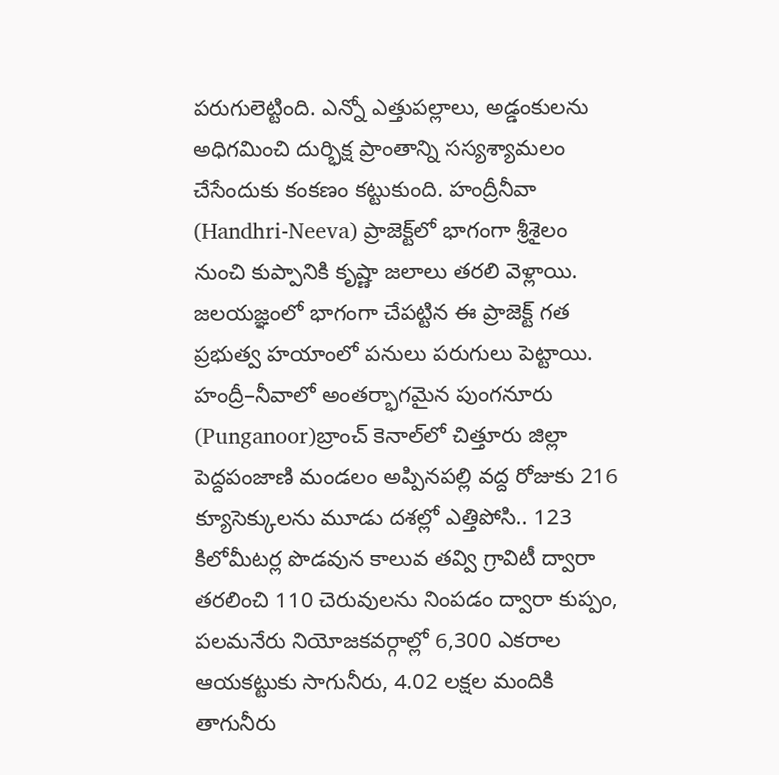పరుగులెట్టింది. ఎన్నో ఎత్తుపల్లాలు, అడ్డంకులను అధిగమించి దుర్భిక్ష ప్రాంతాన్ని సస్యశ్యామలం చేసేందుకు కంకణం కట్టుకుంది. హంద్రీనీవా (Handhri-Neeva) ప్రాజెక్ట్‌లో భాగంగా శ్రీశైలం నుంచి కుప్పానికి కృష్ణా జలాలు తరలి వెళ్లాయి. జలయజ్ఞంలో భాగంగా చేపట్టిన ఈ ప్రాజెక్ట్ గత ప్రభుత్వ హయాంలో పనులు పరుగులు పెట్టాయి. హంద్రీ–నీవాలో అంతర్భాగమైన పుంగనూరు (Punganoor)బ్రాంచ్‌ కెనాల్‌లో చిత్తూరు జిల్లా పెద్దపంజాణి మండలం అప్పినపల్లి వద్ద రోజుకు 216 క్యూసెక్కులను మూడు దశల్లో ఎత్తిపోసి.. 123 కిలోమీటర్ల పొడవున కాలువ తవ్వి గ్రావిటీ ద్వారా తరలించి 110 చెరువులను నింపడం ద్వారా కుప్పం, పలమనేరు నియోజకవర్గాల్లో 6,300 ఎకరాల ఆయకట్టుకు సాగునీరు, 4.02 లక్షల మందికి తాగునీరు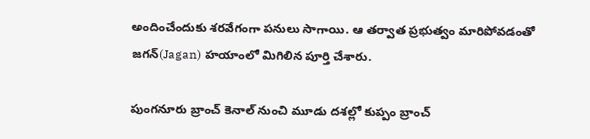అందించేందుకు శరవేగంగా పనులు సాగాయి. ఆ తర్వాత ప్రభుత్వం మారిపోవడంతో జగన్(Jagan) హయాంలో మిగిలిన పూర్తి చేశారు.

పుంగనూరు బ్రాంచ్ కెనాల్ నుంచి మూడు దశల్లో కుప్పం బ్రాంచ్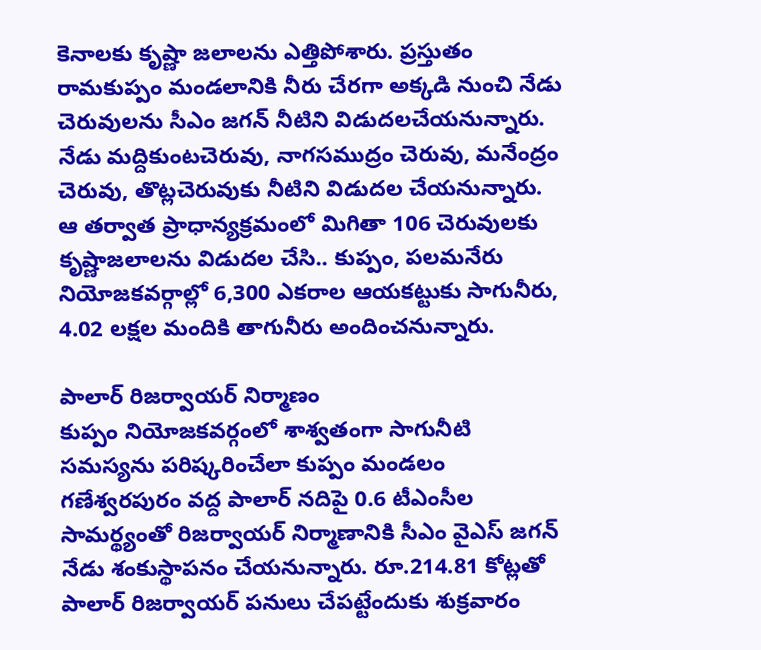కెనాలకు కృష్ణా జలాలను ఎత్తిపోశారు. ప్రస్తుతం రామకుప్పం మండలానికి నీరు చేరగా అక్కడి నుంచి నేడు చెరువులను సీఎం జగన్ నీటిని విడుదలచేయనున్నారు. నేడు మద్దికుంటచెరువు, నాగసముద్రం చెరువు, మనేంద్రం చెరువు, తొట్లచెరువుకు నీటిని విడుదల చేయనున్నారు. ఆ తర్వాత ప్రాధాన్యక్రమంలో మిగితా 106 చెరువులకు కృష్ణాజలాలను విడుదల చేసి.. కుప్పం, పలమనేరు నియోజకవర్గాల్లో 6,300 ఎకరాల ఆయకట్టుకు సాగునీరు, 4.02 లక్షల మందికి తాగునీరు అందించనున్నారు.

పాలార్ రిజర్వాయర్ నిర్మాణం
కుప్పం నియోజకవర్గంలో శాశ్వతంగా సాగునీటి సమస్యను పరిష్కరించేలా కుప్పం మండలం గణేశ్వరపురం వద్ద పాలార్‌ నదిపై 0.6 టీఎంసీల సామర్థ్యంతో రిజర్వాయర్‌ నిర్మాణానికి సీఎం వైఎస్‌ జగన్‌ నేడు శంకుస్థాపనం చేయనున్నారు. రూ.214.81 కోట్లతో పాలార్‌ రిజర్వాయర్‌ పనులు చేపట్టేందుకు శుక్రవారం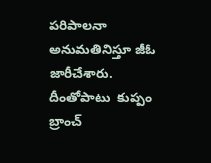పరిపాలనా అనుమతినిస్తూ జీఓ జారీచేశారు. దీంతోపాటు  కుప్పం బ్రాంచ్‌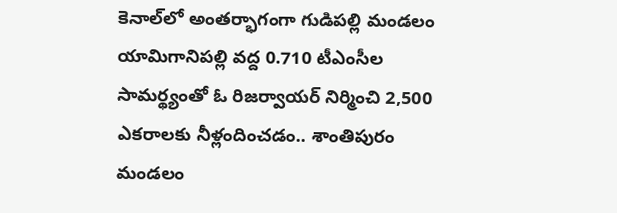కెనాల్‌లో అంతర్భాగంగా గుడిపల్లి మండలం యామిగానిపల్లి వద్ద 0.710 టీఎంసీల సామర్థ్యంతో ఓ రిజర్వాయర్‌ నిర్మించి 2,500 ఎకరాలకు నీళ్లందించడం.. శాంతిపురం మండలం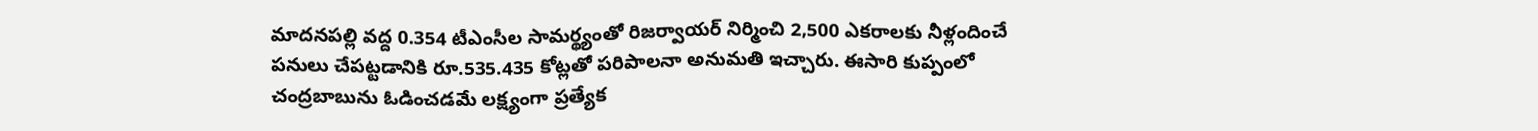మాదనపల్లి వద్ద 0.354 టీఎంసీల సామర్థ్యంతో రిజర్వాయర్‌ నిర్మించి 2,500 ఎకరాలకు నీళ్లందించే పనులు చేపట్టడానికి రూ.535.435 కోట్లతో పరిపాలనా అనుమతి ఇచ్చారు. ఈసారి కుప్పంలో చంద్రబాబును ఓడించడమే లక్ష్యంగా ప్రత్యేక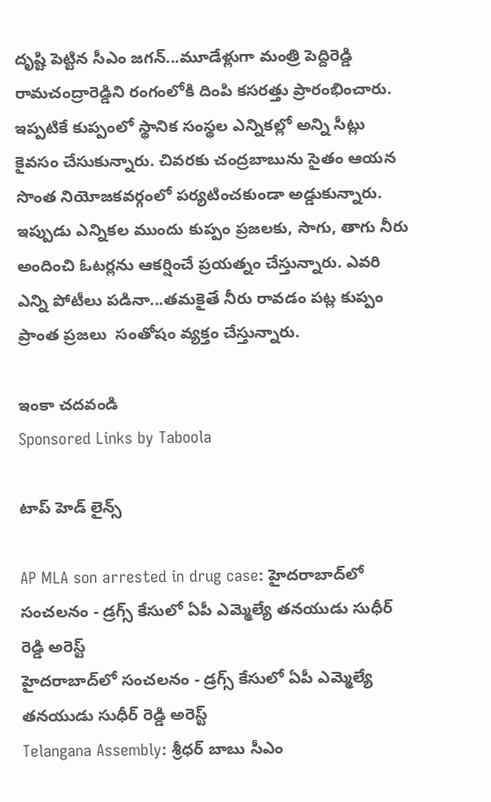దృష్టి పెట్టిన సీఎం జగన్...మూడేళ్లుగా మంత్రి పెద్దిరెడ్డి రామచంద్రారెడ్డిని రంగంలోకి దింపి కసరత్తు ప్రారంభించారు. ఇప్పటికే కుప్పంలో స్థానిక సంస్థల ఎన్నికల్లో అన్ని సీట్లు కైవసం చేసుకున్నారు. చివరకు చంద్రబాబును సైతం ఆయన సొంత నియోజకవర్గంలో పర్యటించకుండా అడ్డుకున్నారు. ఇప్పుడు ఎన్నికల ముందు కుప్పం ప్రజలకు, సాగు, తాగు నీరు అందించి ఓటర్లను ఆకర్షించే ప్రయత్నం చేస్తున్నారు. ఎవరి ఎన్ని పోటీలు పడినా...తమకైతే నీరు రావడం పట్ల కుప్పం ప్రాంత ప్రజలు  సంతోషం వ్యక్తం చేస్తున్నారు.

ఇంకా చదవండి
Sponsored Links by Taboola

టాప్ హెడ్ లైన్స్

AP MLA son arrested in drug case: హైదరాబాద్‌లో సంచలనం - డ్రగ్స్ కేసులో ఏపీ ఎమ్మెల్యే తనయుడు సుధీర్ రెడ్డి అరెస్ట్
హైదరాబాద్‌లో సంచలనం - డ్రగ్స్ కేసులో ఏపీ ఎమ్మెల్యే తనయుడు సుధీర్ రెడ్డి అరెస్ట్
Telangana Assembly: శ్రీధర్ బాబు సీఎం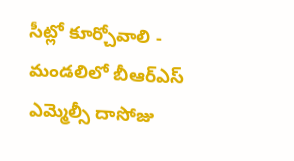సీట్లో కూర్చోవాలి - మండలిలో బీఆర్ఎస్ ఎమ్మెల్సీ దాసోజు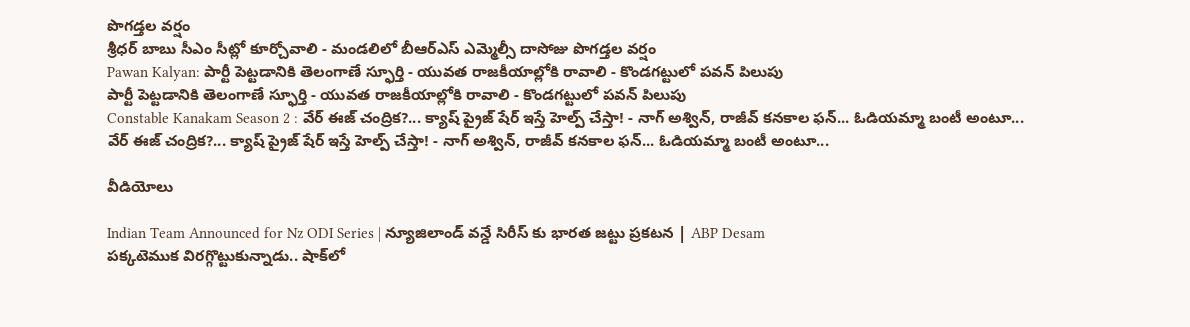పొగడ్తల వర్షం
శ్రీధర్ బాబు సీఎం సీట్లో కూర్చోవాలి - మండలిలో బీఆర్ఎస్ ఎమ్మెల్సీ దాసోజు పొగడ్తల వర్షం
Pawan Kalyan: పార్టీ పెట్టడానికి తెలంగాణే స్ఫూర్తి - యువత రాజకీయాల్లోకి రావాలి - కొండగట్టులో పవన్ పిలుపు
పార్టీ పెట్టడానికి తెలంగాణే స్ఫూర్తి - యువత రాజకీయాల్లోకి రావాలి - కొండగట్టులో పవన్ పిలుపు
Constable Kanakam Season 2 : వేర్ ఈజ్ చంద్రిక?... క్యాష్ ప్రైజ్ షేర్ ఇస్తే హెల్ప్ చేస్తా! - నాగ్ అశ్విన్, రాజీవ్ కనకాల ఫన్... ఓడియమ్మా బంటీ అంటూ...
వేర్ ఈజ్ చంద్రిక?... క్యాష్ ప్రైజ్ షేర్ ఇస్తే హెల్ప్ చేస్తా! - నాగ్ అశ్విన్, రాజీవ్ కనకాల ఫన్... ఓడియమ్మా బంటీ అంటూ...

వీడియోలు

Indian Team Announced for Nz ODI Series | న్యూజిలాండ్ వన్డే సిరీస్ కు భారత జట్టు ప్రకటన | ABP Desam
పక్కటెముక విరగ్గొట్టుకున్నాడు.. షాక్‌లో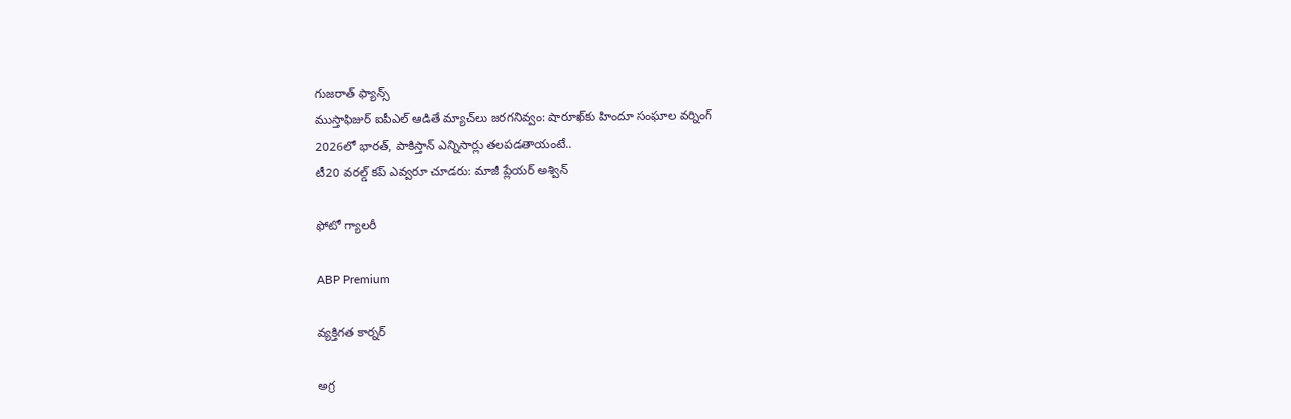గుజరాత్ ఫ్యాన్స్
ముస్తాఫిజుర్‌ ఐపీఎల్ ఆడితే మ్యాచ్‌లు జరగనివ్వం: షారూఖ్‌కు హిందూ సంఘాల వర్నింగ్
2026లో భారత్, పాకిస్తాన్ ఎన్నిసార్లు తలపడతాయంటే..
టీ20 వరల్డ్ కప్ ఎవ్వరూ చూడరు: మాజీ ప్లేయర్ అశ్విన్

ఫోటో గ్యాలరీ

ABP Premium

వ్యక్తిగత కార్నర్

అగ్ర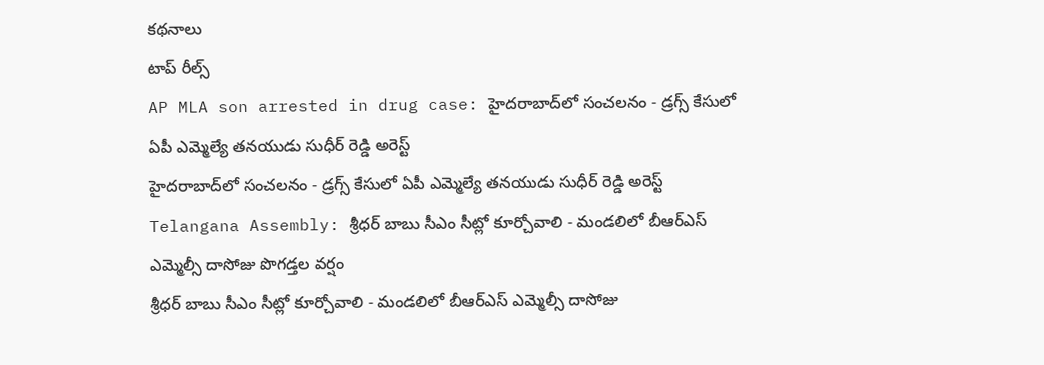కథనాలు
టాప్ రీల్స్
AP MLA son arrested in drug case: హైదరాబాద్‌లో సంచలనం - డ్రగ్స్ కేసులో ఏపీ ఎమ్మెల్యే తనయుడు సుధీర్ రెడ్డి అరెస్ట్
హైదరాబాద్‌లో సంచలనం - డ్రగ్స్ కేసులో ఏపీ ఎమ్మెల్యే తనయుడు సుధీర్ రెడ్డి అరెస్ట్
Telangana Assembly: శ్రీధర్ బాబు సీఎం సీట్లో కూర్చోవాలి - మండలిలో బీఆర్ఎస్ ఎమ్మెల్సీ దాసోజు పొగడ్తల వర్షం
శ్రీధర్ బాబు సీఎం సీట్లో కూర్చోవాలి - మండలిలో బీఆర్ఎస్ ఎమ్మెల్సీ దాసోజు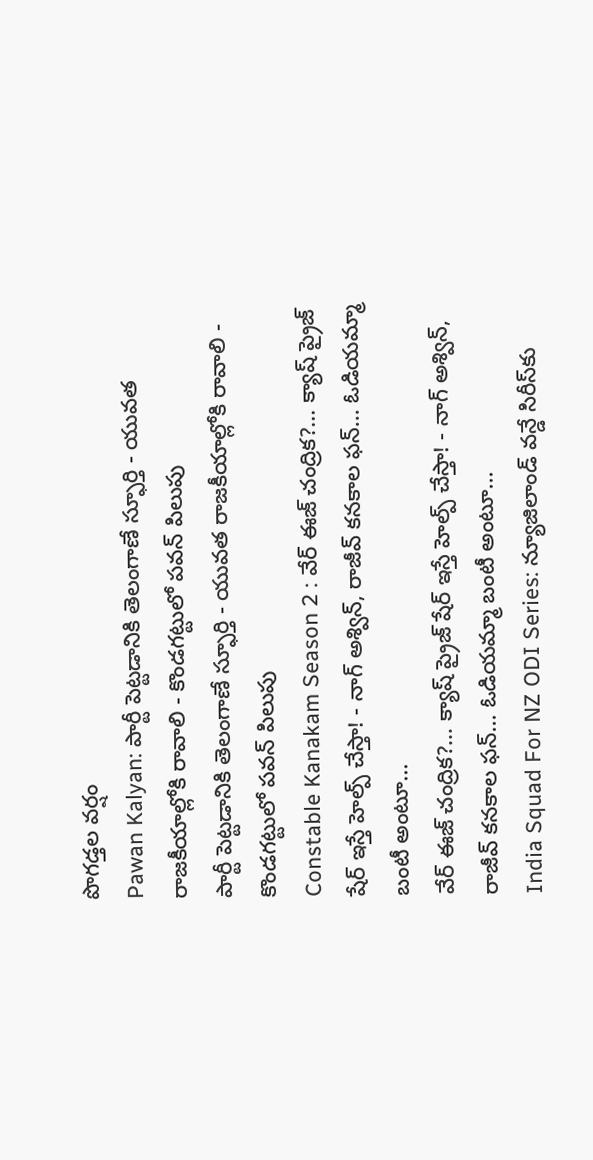పొగడ్తల వర్షం
Pawan Kalyan: పార్టీ పెట్టడానికి తెలంగాణే స్ఫూర్తి - యువత రాజకీయాల్లోకి రావాలి - కొండగట్టులో పవన్ పిలుపు
పార్టీ పెట్టడానికి తెలంగాణే స్ఫూర్తి - యువత రాజకీయాల్లోకి రావాలి - కొండగట్టులో పవన్ పిలుపు
Constable Kanakam Season 2 : వేర్ ఈజ్ చంద్రిక?... క్యాష్ ప్రైజ్ షేర్ ఇస్తే హెల్ప్ చేస్తా! - నాగ్ అశ్విన్, రాజీవ్ కనకాల ఫన్... ఓడియమ్మా బంటీ అంటూ...
వేర్ ఈజ్ చంద్రిక?... క్యాష్ ప్రైజ్ షేర్ ఇస్తే హెల్ప్ చేస్తా! - నాగ్ అశ్విన్, రాజీవ్ కనకాల ఫన్... ఓడియమ్మా బంటీ అంటూ...
India Squad For NZ ODI Series: న్యూజిలాండ్ వన్డే సిరీస్‌కు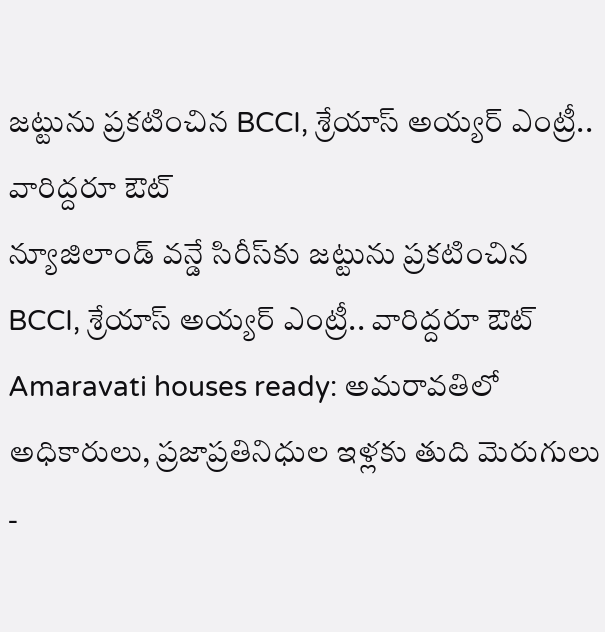జట్టును ప్రకటించిన BCCI, శ్రేయాస్ అయ్యర్ ఎంట్రీ.. వారిద్దరూ ఔట్
న్యూజిలాండ్ వన్డే సిరీస్‌కు జట్టును ప్రకటించిన BCCI, శ్రేయాస్ అయ్యర్ ఎంట్రీ.. వారిద్దరూ ఔట్
Amaravati houses ready: అమరావతిలో అధికారులు, ప్రజాప్రతినిధుల ఇళ్లకు తుది మెరుగులు -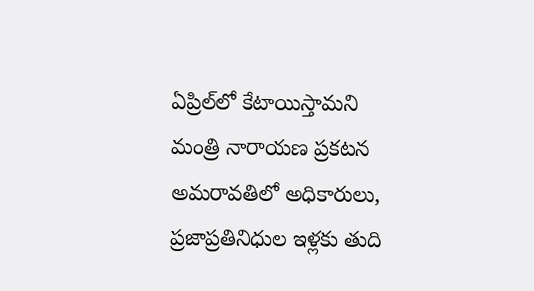ఏప్రిల్‌లో కేటాయిస్తామని మంత్రి నారాయణ ప్రకటన
అమరావతిలో అధికారులు, ప్రజాప్రతినిధుల ఇళ్లకు తుది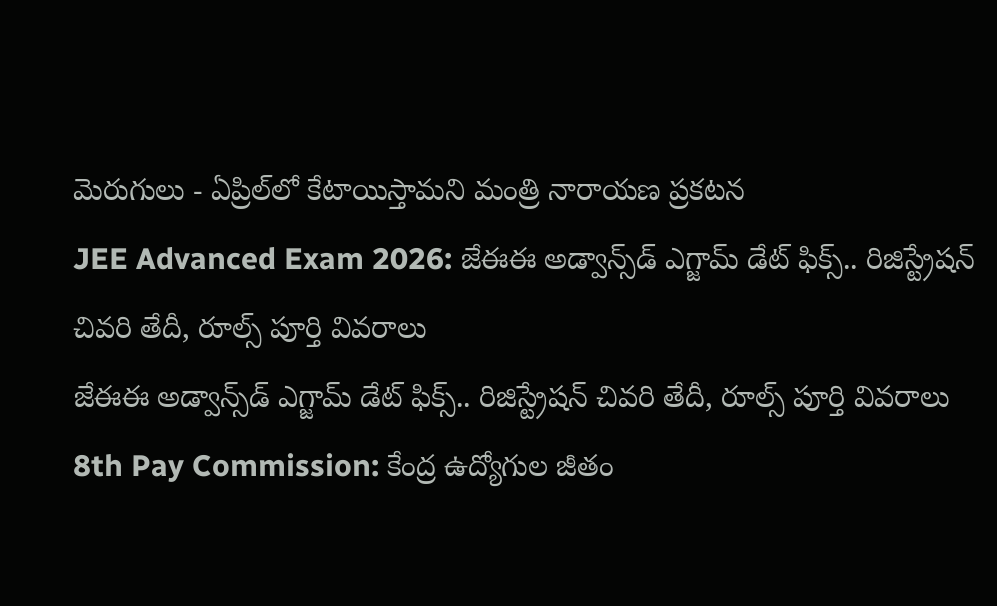మెరుగులు - ఏప్రిల్‌లో కేటాయిస్తామని మంత్రి నారాయణ ప్రకటన
JEE Advanced Exam 2026: జేఈఈ అడ్వాన్స్‌డ్ ఎగ్జామ్ డేట్ ఫిక్స్.. రిజిస్ట్రేషన్ చివరి తేదీ, రూల్స్ పూర్తి వివరాలు
జేఈఈ అడ్వాన్స్‌డ్ ఎగ్జామ్ డేట్ ఫిక్స్.. రిజిస్ట్రేషన్ చివరి తేదీ, రూల్స్ పూర్తి వివరాలు
8th Pay Commission: కేంద్ర ఉద్యోగుల జీతం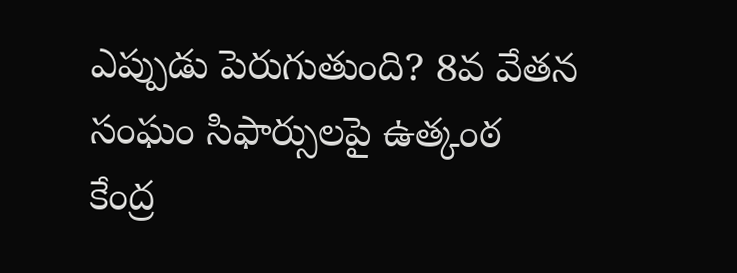ఎప్పుడు పెరుగుతుంది? 8వ వేతన సంఘం సిఫార్సులపై ఉత్కంఠ
కేంద్ర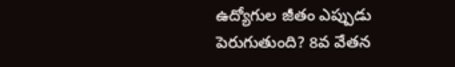ఉద్యోగుల జీతం ఎప్పుడు పెరుగుతుంది? 8వ వేతన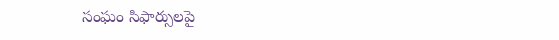సంఘం సిఫార్సులపై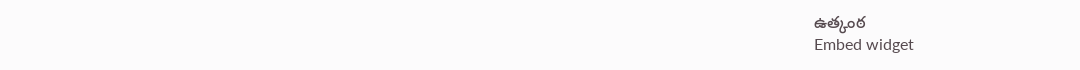ఉత్కంఠ
Embed widget